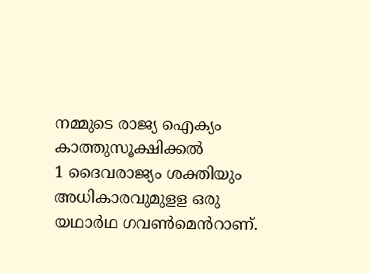നമ്മുടെ രാജ്യ ഐക്യം കാത്തുസൂക്ഷിക്കൽ
1 ദൈവരാജ്യം ശക്തിയും അധികാരവുമുളള ഒരു യഥാർഥ ഗവൺമെൻറാണ്.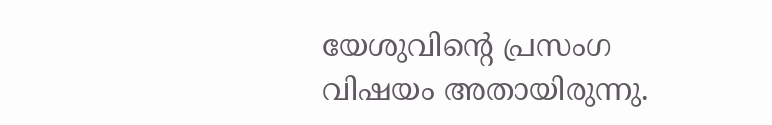യേശുവിന്റെ പ്രസംഗ വിഷയം അതായിരുന്നു.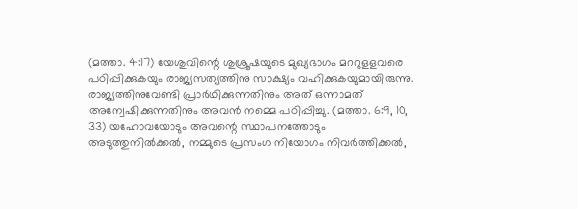(മത്താ. 4:17) യേശുവിന്റെ ശുശ്രൂഷയുടെ മുഖ്യഭാഗം മററുളളവരെ പഠിപ്പിക്കുകയും രാജ്യസത്യത്തിനു സാക്ഷ്യം വഹിക്കുകയുമായിരുന്നു. രാജ്യത്തിനുവേണ്ടി പ്രാർഥിക്കുന്നതിനും അത് ഒന്നാമത് അന്വേഷിക്കുന്നതിനും അവൻ നമ്മെ പഠിപ്പിച്ചു. (മത്താ. 6:9, 10, 33) യഹോവയോടും അവന്റെ സ്ഥാപനത്തോടും അടുത്തുനിൽക്കൽ, നമ്മുടെ പ്രസംഗ നിയോഗം നിവർത്തിക്കൽ,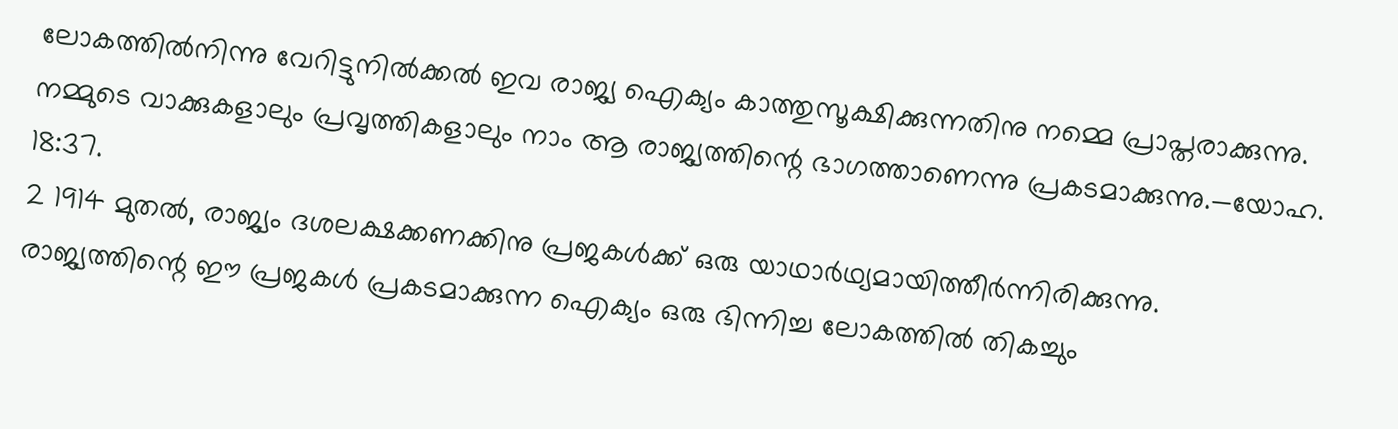ലോകത്തിൽനിന്നു വേറിട്ടുനിൽക്കൽ ഇവ രാജ്യ ഐക്യം കാത്തുസൂക്ഷിക്കുന്നതിനു നമ്മെ പ്രാപ്തരാക്കുന്നു. നമ്മുടെ വാക്കുകളാലും പ്രവൃത്തികളാലും നാം ആ രാജ്യത്തിന്റെ ഭാഗത്താണെന്നു പ്രകടമാക്കുന്നു.—യോഹ. 18:37.
2 1914 മുതൽ, രാജ്യം ദശലക്ഷക്കണക്കിനു പ്രജകൾക്ക് ഒരു യാഥാർഥ്യമായിത്തീർന്നിരിക്കുന്നു. രാജ്യത്തിന്റെ ഈ പ്രജകൾ പ്രകടമാക്കുന്ന ഐക്യം ഒരു ഭിന്നിച്ച ലോകത്തിൽ തികച്ചും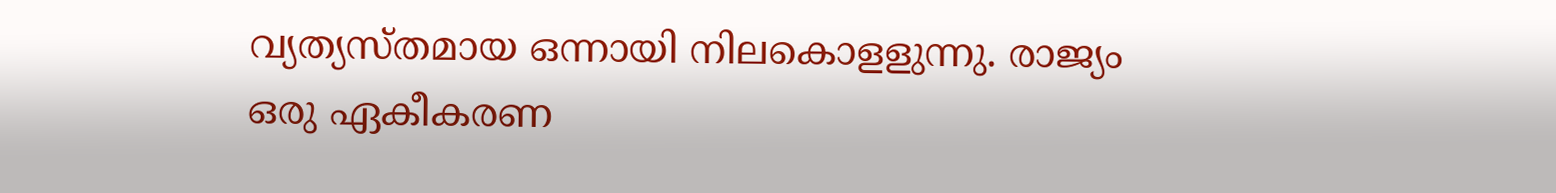വ്യത്യസ്തമായ ഒന്നായി നിലകൊളളുന്നു. രാജ്യം ഒരു ഏകീകരണ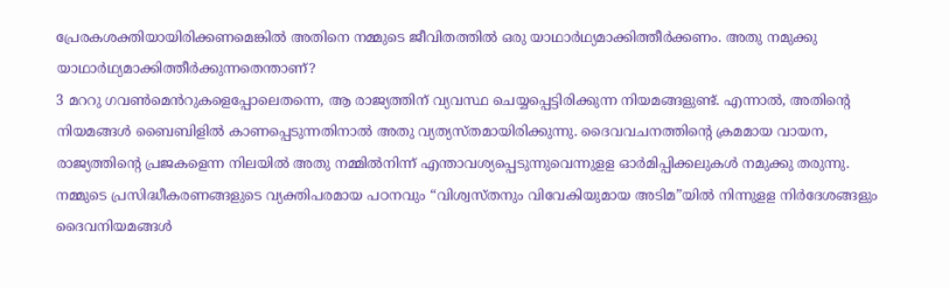പ്രേരകശക്തിയായിരിക്കണമെങ്കിൽ അതിനെ നമ്മുടെ ജീവിതത്തിൽ ഒരു യാഥാർഥ്യമാക്കിത്തീർക്കണം. അതു നമുക്കു യാഥാർഥ്യമാക്കിത്തീർക്കുന്നതെന്താണ്?
3 മററു ഗവൺമെൻറുകളെപ്പോലെതന്നെ, ആ രാജ്യത്തിന് വ്യവസ്ഥ ചെയ്യപ്പെട്ടിരിക്കുന്ന നിയമങ്ങളുണ്ട്. എന്നാൽ, അതിന്റെ നിയമങ്ങൾ ബൈബിളിൽ കാണപ്പെടുന്നതിനാൽ അതു വ്യത്യസ്തമായിരിക്കുന്നു. ദൈവവചനത്തിന്റെ ക്രമമായ വായന, രാജ്യത്തിന്റെ പ്രജകളെന്ന നിലയിൽ അതു നമ്മിൽനിന്ന് എന്താവശ്യപ്പെടുന്നുവെന്നുളള ഓർമിപ്പിക്കലുകൾ നമുക്കു തരുന്നു. നമ്മുടെ പ്രസിദ്ധീകരണങ്ങളുടെ വ്യക്തിപരമായ പഠനവും “വിശ്വസ്തനും വിവേകിയുമായ അടിമ”യിൽ നിന്നുളള നിർദേശങ്ങളും ദൈവനിയമങ്ങൾ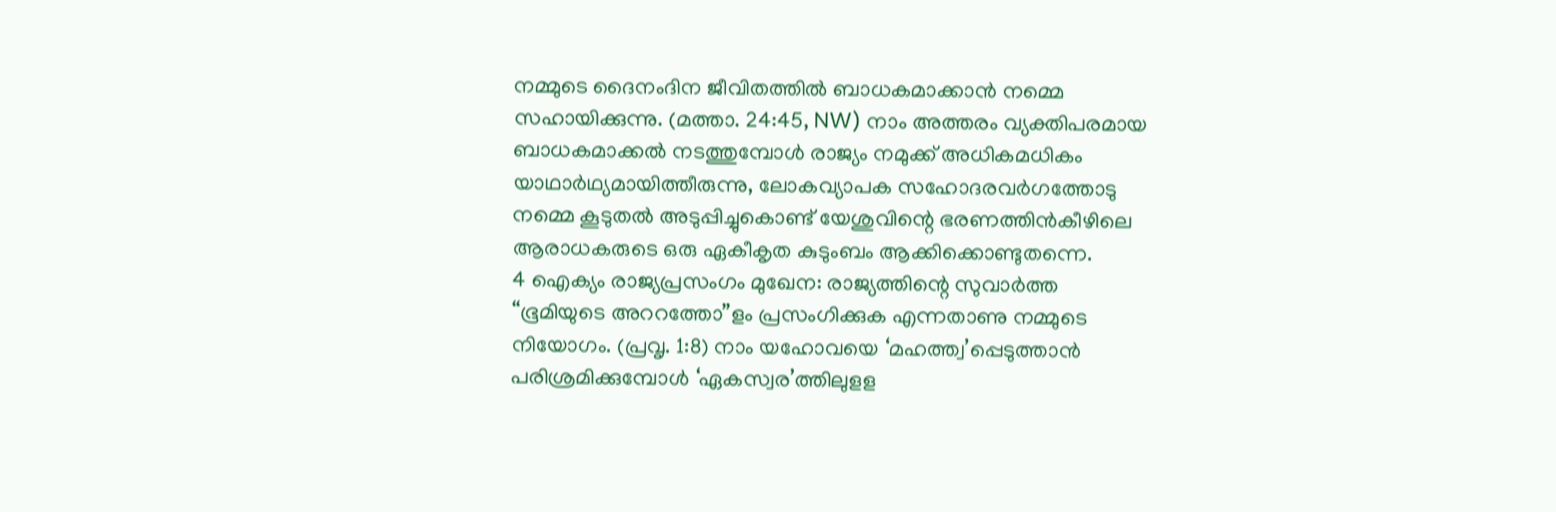നമ്മുടെ ദൈനംദിന ജീവിതത്തിൽ ബാധകമാക്കാൻ നമ്മെ സഹായിക്കുന്നു. (മത്താ. 24:45, NW) നാം അത്തരം വ്യക്തിപരമായ ബാധകമാക്കൽ നടത്തുമ്പോൾ രാജ്യം നമുക്ക് അധികമധികം യാഥാർഥ്യമായിത്തീരുന്നു, ലോകവ്യാപക സഹോദരവർഗത്തോടു നമ്മെ കൂടുതൽ അടുപ്പിച്ചുകൊണ്ട് യേശുവിന്റെ ഭരണത്തിൻകീഴിലെ ആരാധകരുടെ ഒരു ഏകീകൃത കുടുംബം ആക്കിക്കൊണ്ടുതന്നെ.
4 ഐക്യം രാജ്യപ്രസംഗം മുഖേന: രാജ്യത്തിന്റെ സുവാർത്ത “ഭൂമിയുടെ അററത്തോ”ളം പ്രസംഗിക്കുക എന്നതാണു നമ്മുടെ നിയോഗം. (പ്രവൃ. 1:8) നാം യഹോവയെ ‘മഹത്ത്വ’പ്പെടുത്താൻ പരിശ്രമിക്കുമ്പോൾ ‘ഏകസ്വര’ത്തിലുളള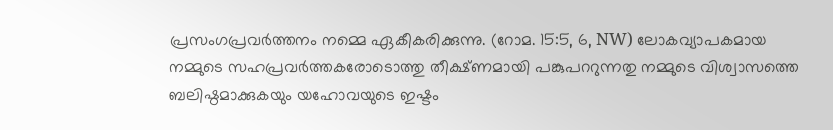പ്രസംഗപ്രവർത്തനം നമ്മെ ഏകീകരിക്കുന്നു. (റോമ. 15:5, 6, NW) ലോകവ്യാപകമായ നമ്മുടെ സഹപ്രവർത്തകരോടൊത്തു തീക്ഷ്ണമായി പങ്കുപററുന്നതു നമ്മുടെ വിശ്വാസത്തെ ബലിഷ്ഠമാക്കുകയും യഹോവയുടെ ഇഷ്ടം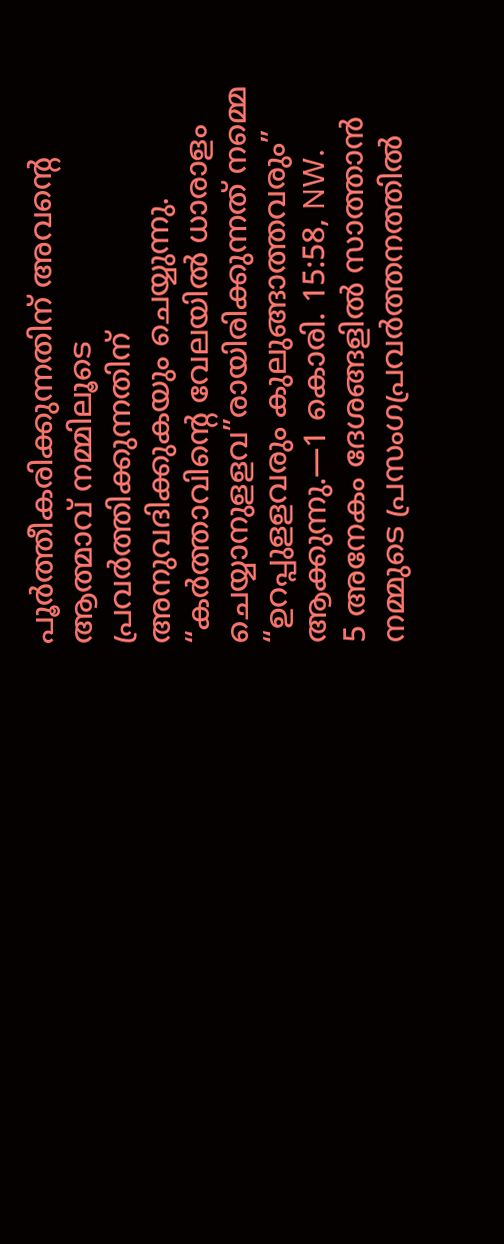പൂർത്തീകരിക്കുന്നതിന് അവന്റെ ആത്മാവ് നമ്മിലൂടെ പ്രവർത്തിക്കുന്നതിന് അനുവദിക്കുകയും ചെയ്യുന്നു. “കർത്താവിന്റെ വേലയിൽ ധാരാളം ചെയ്യാനുളളവ”രായിരിക്കുന്നത് നമ്മെ “ഉറപ്പുളളവരും കുലുങ്ങാത്തവരും” ആക്കുന്നു.—1 കൊരി. 15:58, NW.
5 അനേകം ദേശങ്ങളിൽ സാത്താൻ നമ്മുടെ പ്രസംഗപ്രവർത്തനത്തിൽ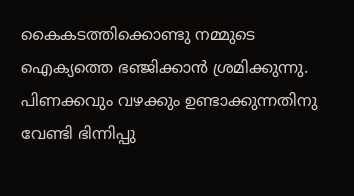കൈകടത്തിക്കൊണ്ടു നമ്മുടെ ഐക്യത്തെ ഭഞ്ജിക്കാൻ ശ്രമിക്കുന്നു. പിണക്കവും വഴക്കും ഉണ്ടാക്കുന്നതിനു വേണ്ടി ഭിന്നിപ്പു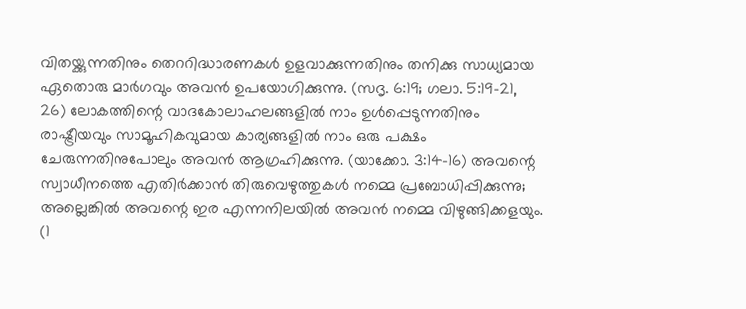വിതയ്ക്കുന്നതിനും തെററിദ്ധാരണകൾ ഉളവാക്കുന്നതിനും തനിക്കു സാധ്യമായ ഏതൊരു മാർഗവും അവൻ ഉപയോഗിക്കുന്നു. (സദൃ. 6:19; ഗലാ. 5:19-21, 26) ലോകത്തിന്റെ വാദകോലാഹലങ്ങളിൽ നാം ഉൾപ്പെടുന്നതിനും രാഷ്ട്രീയവും സാമൂഹികവുമായ കാര്യങ്ങളിൽ നാം ഒരു പക്ഷം ചേരുന്നതിനുപോലും അവൻ ആഗ്രഹിക്കുന്നു. (യാക്കോ. 3:14-16) അവന്റെ സ്വാധീനത്തെ എതിർക്കാൻ തിരുവെഴുത്തുകൾ നമ്മെ പ്രബോധിപ്പിക്കുന്നു; അല്ലെങ്കിൽ അവന്റെ ഇര എന്നനിലയിൽ അവൻ നമ്മെ വിഴുങ്ങിക്കളയും. (1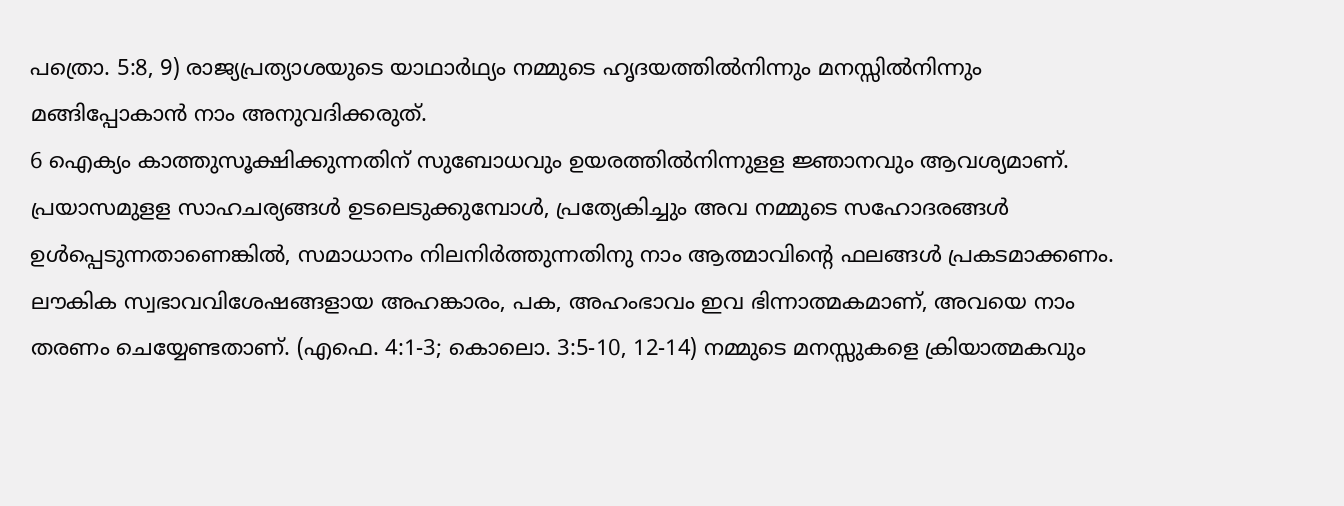പത്രൊ. 5:8, 9) രാജ്യപ്രത്യാശയുടെ യാഥാർഥ്യം നമ്മുടെ ഹൃദയത്തിൽനിന്നും മനസ്സിൽനിന്നും മങ്ങിപ്പോകാൻ നാം അനുവദിക്കരുത്.
6 ഐക്യം കാത്തുസൂക്ഷിക്കുന്നതിന് സുബോധവും ഉയരത്തിൽനിന്നുളള ജ്ഞാനവും ആവശ്യമാണ്. പ്രയാസമുളള സാഹചര്യങ്ങൾ ഉടലെടുക്കുമ്പോൾ, പ്രത്യേകിച്ചും അവ നമ്മുടെ സഹോദരങ്ങൾ ഉൾപ്പെടുന്നതാണെങ്കിൽ, സമാധാനം നിലനിർത്തുന്നതിനു നാം ആത്മാവിന്റെ ഫലങ്ങൾ പ്രകടമാക്കണം. ലൗകിക സ്വഭാവവിശേഷങ്ങളായ അഹങ്കാരം, പക, അഹംഭാവം ഇവ ഭിന്നാത്മകമാണ്, അവയെ നാം തരണം ചെയ്യേണ്ടതാണ്. (എഫെ. 4:1-3; കൊലൊ. 3:5-10, 12-14) നമ്മുടെ മനസ്സുകളെ ക്രിയാത്മകവും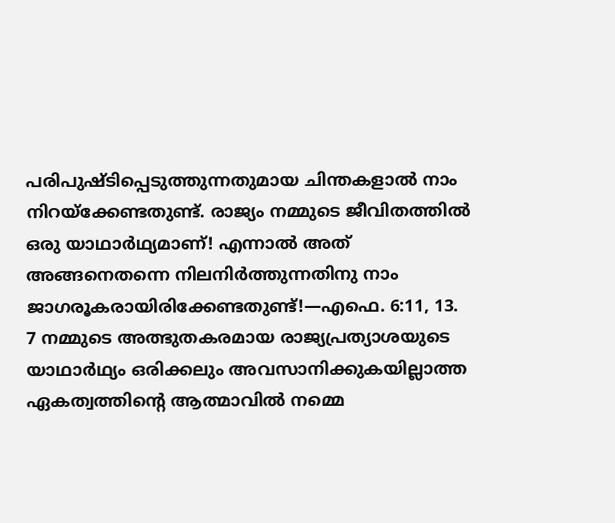പരിപുഷ്ടിപ്പെടുത്തുന്നതുമായ ചിന്തകളാൽ നാം നിറയ്ക്കേണ്ടതുണ്ട്. രാജ്യം നമ്മുടെ ജീവിതത്തിൽ ഒരു യാഥാർഥ്യമാണ്! എന്നാൽ അത് അങ്ങനെതന്നെ നിലനിർത്തുന്നതിനു നാം ജാഗരൂകരായിരിക്കേണ്ടതുണ്ട്!—എഫെ. 6:11, 13.
7 നമ്മുടെ അത്ഭുതകരമായ രാജ്യപ്രത്യാശയുടെ യാഥാർഥ്യം ഒരിക്കലും അവസാനിക്കുകയില്ലാത്ത ഏകത്വത്തിന്റെ ആത്മാവിൽ നമ്മെ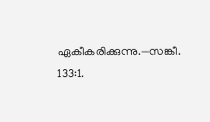ഏകീകരിക്കുന്നു.—സങ്കീ. 133:1.